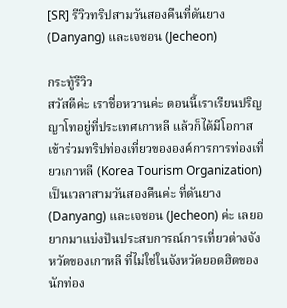[SR] รีวิวทริปสามวันสองคืนที่ดันยาง (Danyang) และเจชอน (Jecheon)

กระทู้รีวิว
สวัสดีค่ะ เราชื่อหวานค่ะ ตอนนี้เราเรียนปริญญาโทอยู่ที่ประเทศเกาหลี แล้วก็ได้มีโอกาสเข้าร่วมทริปท่องเที่ยวขององค์การการท่องเที่ยวเกาหลี (Korea Tourism Organization) เป็นเวลาสามวันสองคืนค่ะ ที่ดันยาง (Danyang) และเจชอน (Jecheon) ค่ะ เลยอยากมาแบ่งปันประสบการณ์การเที่ยวต่างจังหวัดของเกาหลี ที่ไม่ใช่ในจังหวัดยอดฮิตของนักท่อง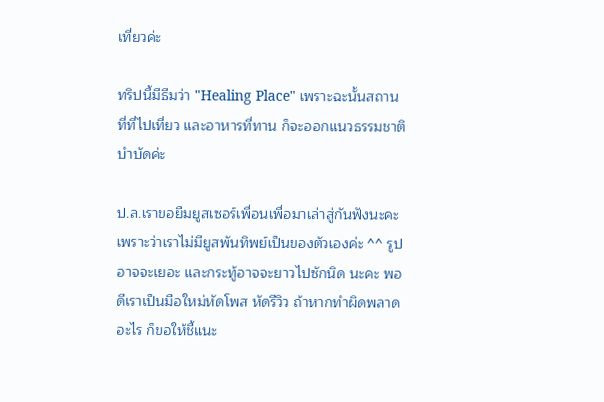เที่ยวค่ะ

ทริปนี้มีธีมว่า "Healing Place" เพราะฉะนั้นสถานที่ที่ไปเที่ยว และอาหารที่ทาน ก็จะออกแนวธรรมชาติบำบัดค่ะ

ป.ล.เราขอยืมยูสเซอร์เพื่อนเพื่อมาเล่าสู่กันฟังนะคะ เพราะว่าเราไม่มียูสพันทิพย์เป็นของตัวเองค่ะ ^^ รูปอาจจะเยอะ และกระทู้อาจจะยาวไปซักนิด นะคะ พอดีเราเป็นมือใหม่หัดโพส หัดรีวิว ถ้าหากทำผิดพลาดอะไร ก็ขอให้ชี้แนะ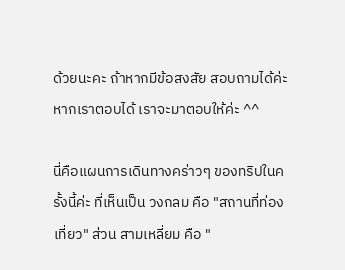ด้วยนะคะ ถ้าหากมีข้อสงสัย สอบถามได้ค่ะ หากเราตอบได้ เราจะมาตอบให้ค่ะ ^^

นี่คือแผนการเดินทางคร่าวๆ ของทริปในครั้งนี้ค่ะ ที่เห็นเป็น วงกลม คือ "สถานที่ท่องเที่ยว" ส่วน สามเหลี่ยม คือ "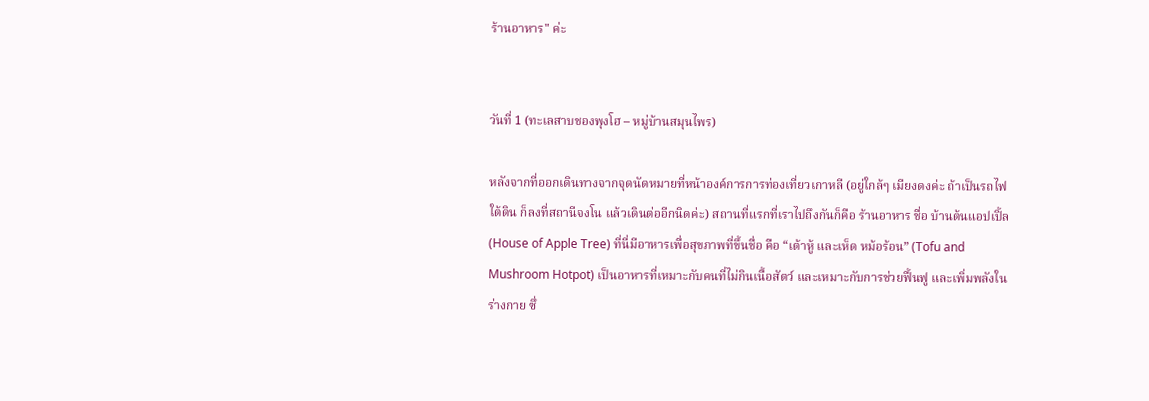ร้านอาหาร" ค่ะ


วันที่ 1 (ทะเลสาบชองพุงโฮ – หมู่บ้านสมุนไพร)

หลังจากที่ออกเดินทางจากจุดนัดหมายที่หน้าองค์การการท่องเที่ยวเกาหลี (อยู่ใกล้ๆ เมียงดงค่ะ ถ้าเป็นรถไฟใต้ดิน ก็ลงที่สถานีจงโน แล้วเดินต่ออีกนิดค่ะ) สถานที่แรกที่เราไปถึงกันก็คือ ร้านอาหาร ชื่อ บ้านต้นแอปเปิ้ล (House of Apple Tree) ที่นี่มีอาหารเพื่อสุขภาพที่ขึ้นชื่อ คือ “เต้าหู้ และเห็ด หม้อร้อน” (Tofu and Mushroom Hotpot) เป็นอาหารที่เหมาะกับคนที่ไม่กินเนื้อสัตว์ และเหมาะกับการช่วยฟื้นฟู และเพิ่มพลังในร่างกาย ซึ่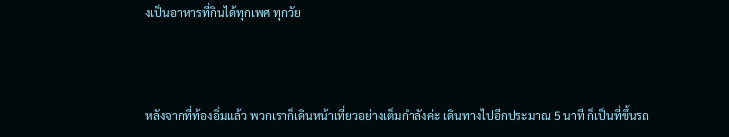งเป็นอาหารที่กินได้ทุกเพศ ทุกวัย



หลังจากที่ท้องอิ่มแล้ว พวกเราก็เดินหน้าเที่ยวอย่างเต็มกำลังค่ะ เดินทางไปอีกประมาณ 5 นาที ก็เป็นที่ขึ้นรถ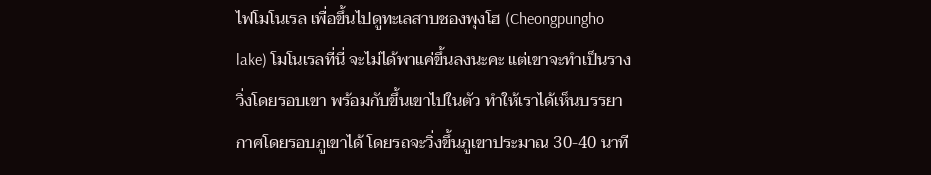ไฟโมโนเรล เพื่อขึ้นไปดูทะเลสาบชองพุงโฮ (Cheongpungho lake) โมโนเรลที่นี่ จะไม่ได้พาแค่ขึ้นลงนะคะ แต่เขาจะทำเป็นรางวิ่งโดยรอบเขา พร้อมกับขึ้นเขาไปในตัว ทำให้เราได้เห็นบรรยากาศโดยรอบภูเขาได้ โดยรถจะวิ่งขึ้นภูเขาประมาณ 30-40 นาที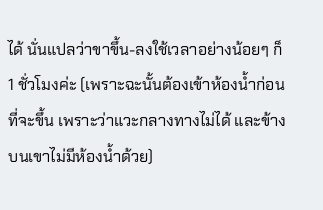ได้ นั่นแปลว่าขาขึ้น-ลงใช้เวลาอย่างน้อยๆ ก็ 1 ชั่วโมงค่ะ (เพราะฉะนั้นต้องเข้าห้องน้ำก่อนที่จะขึ้น เพราะว่าแวะกลางทางไม่ได้ และข้างบนเขาไม่มีห้องน้ำด้วย)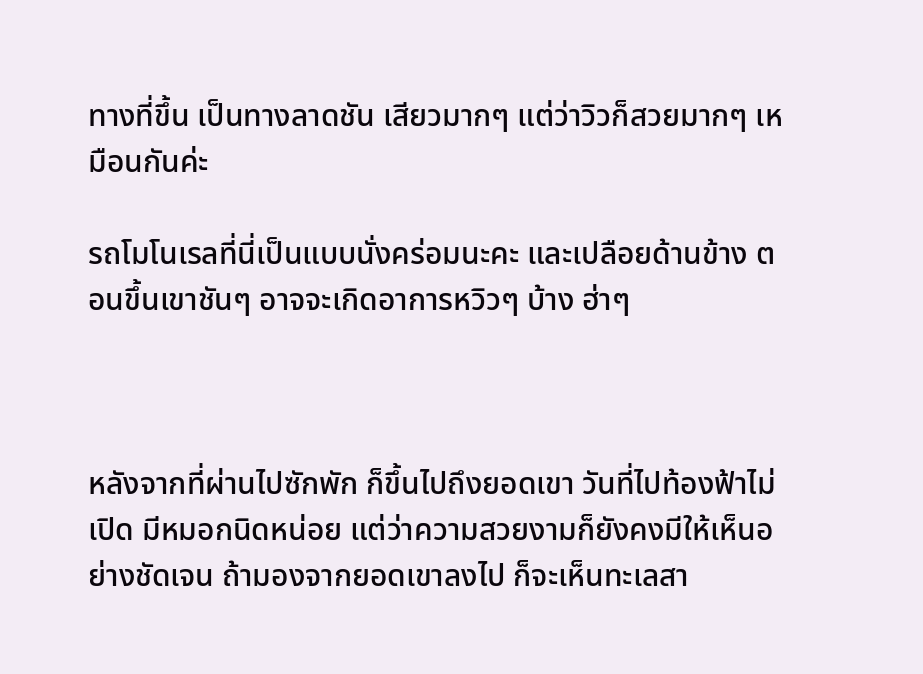ทางที่ขึ้น เป็นทางลาดชัน เสียวมากๆ แต่ว่าวิวก็สวยมากๆ เหมือนกันค่ะ

รถโมโนเรลที่นี่เป็นแบบนั่งคร่อมนะคะ และเปลือยด้านข้าง ตอนขึ้นเขาชันๆ อาจจะเกิดอาการหวิวๆ บ้าง ฮ่าๆ



หลังจากที่ผ่านไปซักพัก ก็ขึ้นไปถึงยอดเขา วันที่ไปท้องฟ้าไม่เปิด มีหมอกนิดหน่อย แต่ว่าความสวยงามก็ยังคงมีให้เห็นอย่างชัดเจน ถ้ามองจากยอดเขาลงไป ก็จะเห็นทะเลสา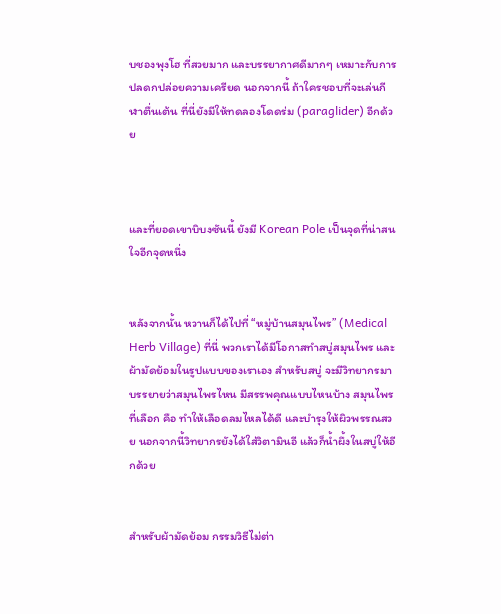บชองพุงโฮ ที่สวยมาก และบรรยากาศดีมากๆ เหมาะกับการปลดกปล่อยความเครียด นอกจากนี้ ถ้าใครชอบที่จะเล่นกีฬาตื่นเต้น ที่นี่ยังมีให้ทดลองโดดร่ม (paraglider) อีกด้วย



และที่ยอดเขาบิบงซันนี้ ยังมี Korean Pole เป็นจุดที่น่าสนใจอีกจุดหนึ่ง


หลังจากนั้น หวานก็ได้ไปที่ “หมู่บ้านสมุนไพร” (Medical Herb Village) ที่นี่ พวกเราได้มีโอกาสทำสบู่สมุนไพร และผ้ามัดย้อมในรูปแบบของเราเอง สำหรับสบู่ จะมีวิทยากรมาบรรยายว่าสมุนไพรไหน มีสรรพคุณแบบไหนบ้าง สมุนไพรที่เลือก คือ ทำให้เลือดลมไหลได้ดี และบำรุงให้ผิวพรรณสวย นอกจากนี้วิทยากรยังได้ใส่วิตามินอี แล้วก็น้ำผึ้งในสบู่ให้อีกด้วย


สำหรับผ้ามัดย้อม กรรมวิธีไม่ต่า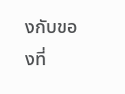งกับของที่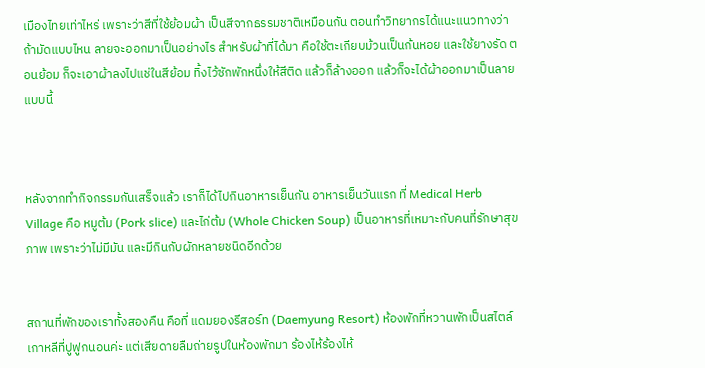เมืองไทยเท่าไหร่ เพราะว่าสีที่ใช้ย้อมผ้า เป็นสีจากธรรมชาติเหมือนกัน ตอนทำวิทยากรได้แนะแนวทางว่า ถ้ามัดแบบไหน ลายจะออกมาเป็นอย่างไร สำหรับผ้าที่ได้มา คือใช้ตะเกียบม้วนเป็นก้นหอย และใช้ยางรัด ตอนย้อม ก็จะเอาผ้าลงไปแช่ในสีย้อม ทิ้งไว้ซักพักหนึ่งให้สีติด แล้วก็ล้างออก แล้วก็จะได้ผ้าออกมาเป็นลายแบบนี้



หลังจากทำกิจกรรมกันเสร็จแล้ว เราก็ได้ไปกินอาหารเย็นกัน อาหารเย็นวันแรก ที่ Medical Herb Village คือ หมูต้ม (Pork slice) และไก่ต้ม (Whole Chicken Soup) เป็นอาหารที่เหมาะกับคนที่รักษาสุขภาพ เพราะว่าไม่มีมัน และมีกินกับผักหลายชนิดอีกด้วย


สถานที่พักของเราทั้งสองคืน คือที่ แดมยองรีสอร์ท (Daemyung Resort) ห้องพักที่หวานพักเป็นสไตล์เกาหลีที่ปูฟูกนอนค่ะ แต่เสียดายลืมถ่ายรูปในห้องพักมา ร้องไห้ร้องไห้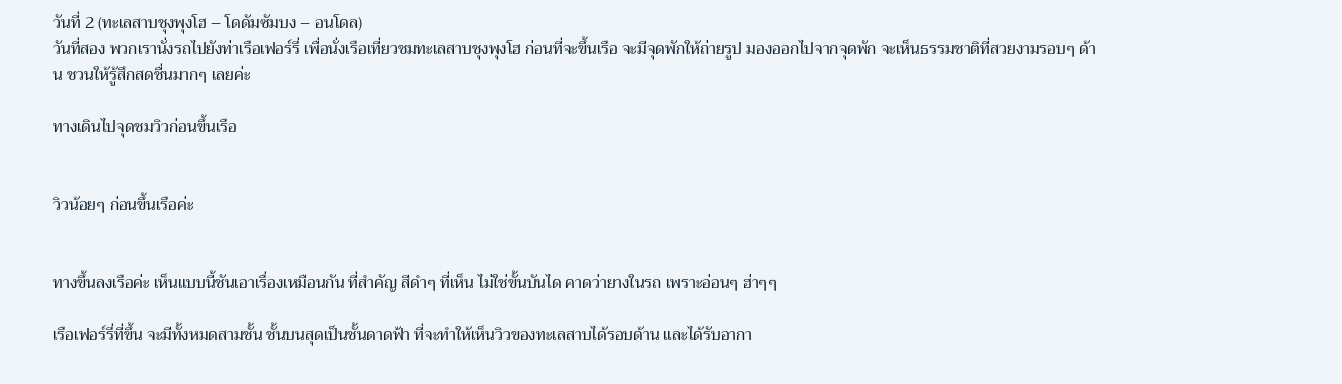วันที่ 2 (ทะเลสาบชุงพุงโฮ – โดดัมซัมบง – อนโดล)
วันที่สอง พวกเรานั่งรถไปยังท่าเรือเฟอร์รี่ เพื่อนั่งเรือเที่ยวชมทะเลสาบชุงพุงโฮ ก่อนที่จะขึ้นเรือ จะมีจุดพักให้ถ่ายรูป มองออกไปจากจุดพัก จะเห็นธรรมชาติที่สวยงามรอบๆ ด้าน ชวนให้รู้สึกสดชื่นมากๆ เลยค่ะ

ทางเดินไปจุดชมวิวก่อนขึ้นเรือ


วิวน้อยๆ ก่อนขึ้นเรือค่ะ


ทางขึ้นลงเรือค่ะ เห็นแบบนี้ชันเอาเรื่องเหมือนกัน ที่สำคัญ สีดำๆ ที่เห็น ไม่ใช่ขั้นบันได คาดว่ายางในรถ เพราะอ่อนๆ ฮ่าๆๆ

เรือเฟอร์รี่ที่ขึ้น จะมีทั้งหมดสามชั้น ชั้นบนสุดเป็นชั้นดาดฟ้า ที่จะทำให้เห็นวิวของทะเลสาบได้รอบด้าน และได้รับอากา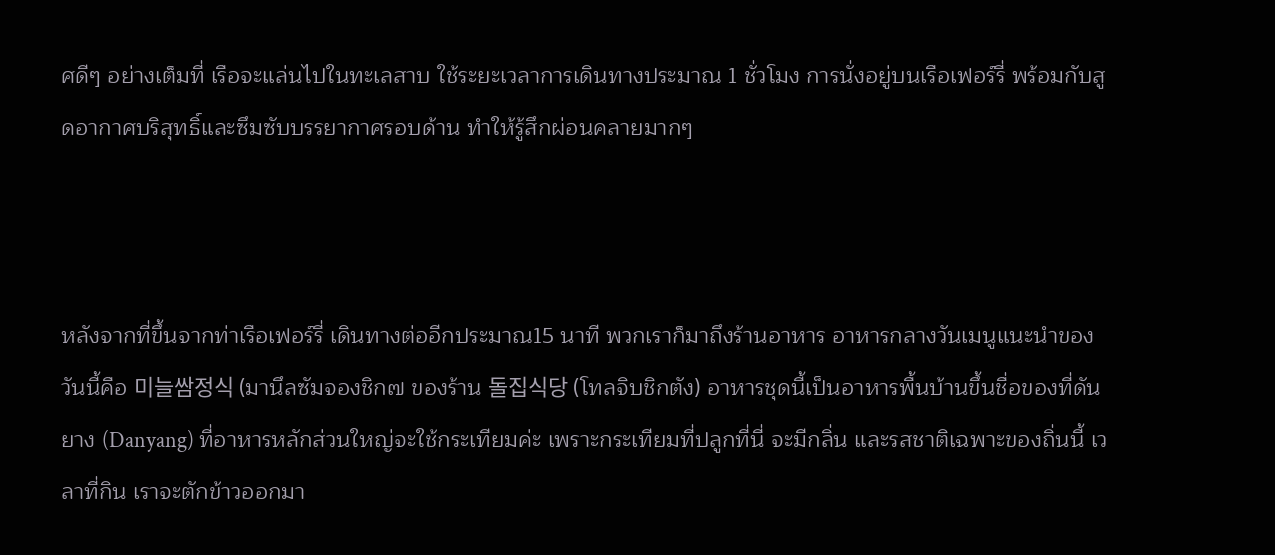ศดีๆ อย่างเต็มที่ เรือจะแล่นไปในทะเลสาบ ใช้ระยะเวลาการเดินทางประมาณ 1 ชั่วโมง การนั่งอยู่บนเรือเฟอร์รี่ พร้อมกับสูดอากาศบริสุทธิ์และซึมซับบรรยากาศรอบด้าน ทำให้รู้สึกผ่อนคลายมากๆ



หลังจากที่ขึ้นจากท่าเรือเฟอร์รี่ เดินทางต่ออีกประมาณ15 นาที พวกเราก็มาถึงร้านอาหาร อาหารกลางวันเมนูแนะนำของวันนี้คือ 미늘쌈정식 (มานึลซัมจองชิก๗ ของร้าน 돌집식당 (โทลจิบชิกตัง) อาหารชุดนี้เป็นอาหารพื้นบ้านขึ้นชื่อของที่ดันยาง (Danyang) ที่อาหารหลักส่วนใหญ่จะใช้กระเทียมค่ะ เพราะกระเทียมที่ปลูกที่นี่ จะมีกลิ่น และรสชาติเฉพาะของถิ่นนี้ เวลาที่กิน เราจะตักข้าวออกมา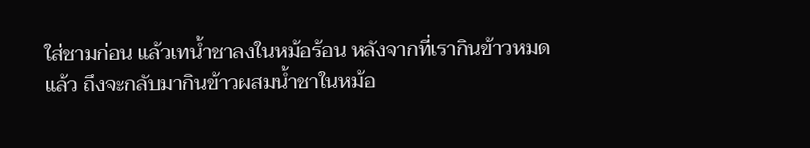ใส่ชามก่อน แล้วเทน้ำชาลงในหม้อร้อน หลังจากที่เรากินข้าวหมดแล้ว ถึงจะกลับมากินข้าวผสมน้ำชาในหม้อ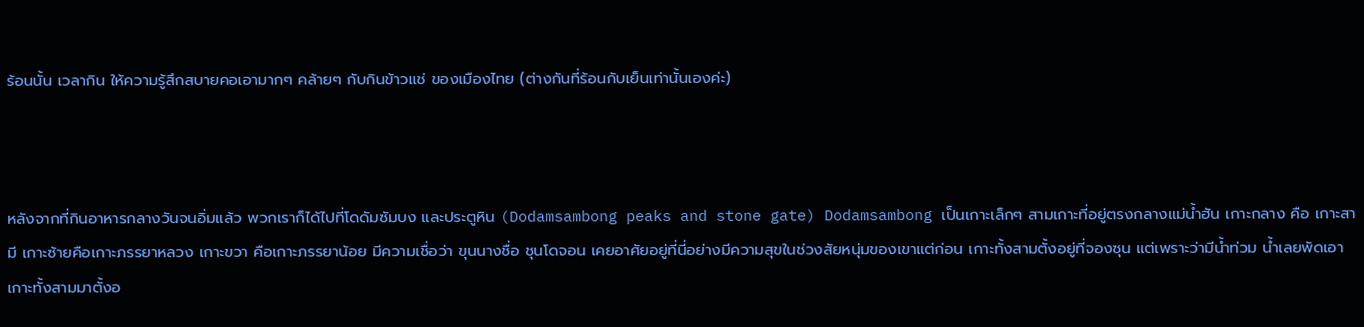ร้อนนั้น เวลากิน ให้ความรู้สึกสบายคอเอามากๆ คล้ายๆ กับกินข้าวแช่ ของเมืองไทย (ต่างกันที่ร้อนกับเย็นเท่านั้นเองค่ะ)



หลังจากที่กินอาหารกลางวันจนอิ่มแล้ว พวกเราก็ได้ไปที่โดดัมซัมบง และประตูหิน (Dodamsambong peaks and stone gate) Dodamsambong เป็นเกาะเล็กๆ สามเกาะที่อยู่ตรงกลางแม่น้ำฮัน เกาะกลาง คือ เกาะสามี เกาะซ้ายคือเกาะภรรยาหลวง เกาะขวา คือเกาะภรรยาน้อย มีความเชื่อว่า ขุนนางชื่อ ชุนโดจอน เคยอาศัยอยู่ที่นี่อย่างมีความสุขในช่วงสัยหนุ่มของเขาแต่ก่อน เกาะทั้งสามตั้งอยู่ที่จองซุน แต่เพราะว่ามีน้ำท่วม น้ำเลยพัดเอาเกาะทั้งสามมาตั้งอ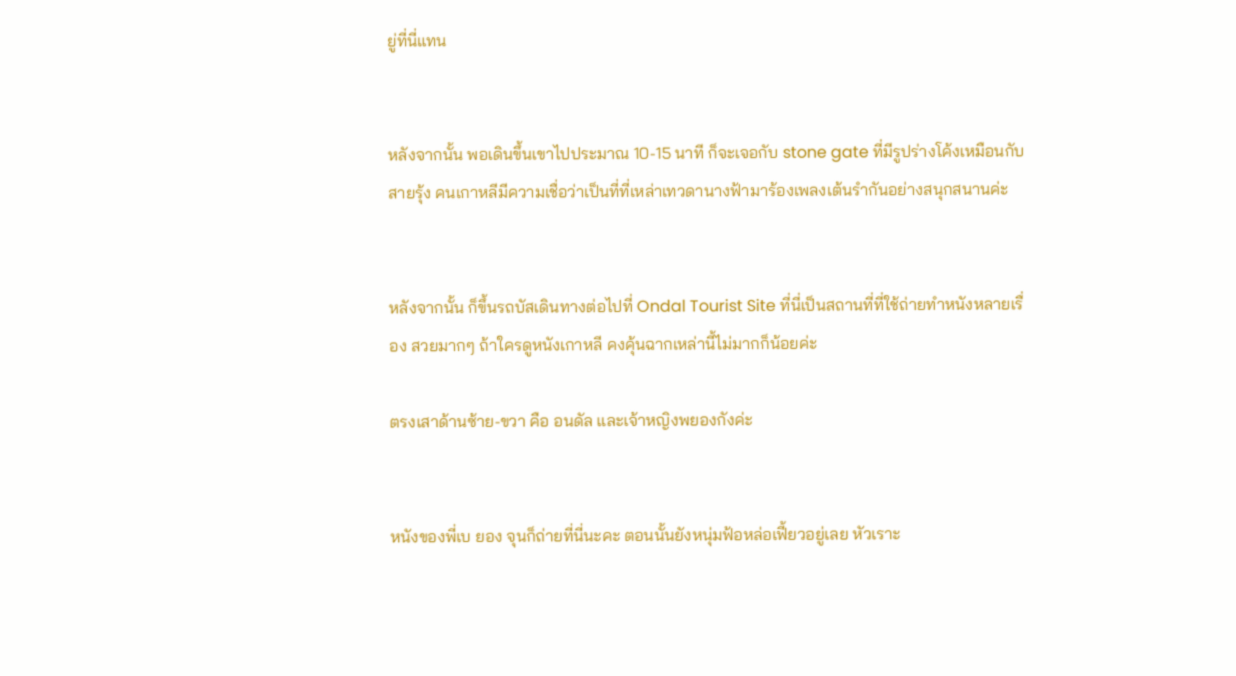ยู่ที่นี่แทน


หลังจากนั้น พอเดินขึ้นเขาไปประมาณ 10-15 นาที ก็จะเจอกับ stone gate ที่มีรูปร่างโค้งเหมือนกับสายรุ้ง คนเกาหลีมีความเชื่อว่าเป็นที่ที่เหล่าเทวดานางฟ้ามาร้องเพลงเต้นรำกันอย่างสนุกสนานค่ะ


หลังจากนั้น ก็ขึ้นรถบัสเดินทางต่อไปที่ Ondal Tourist Site ที่นี่เป็นสถานที่ที่ใช้ถ่ายทำหนังหลายเรื่อง สวยมากๆ ถ้าใครดูหนังเกาหลี คงคุ้นฉากเหล่านี้ไม่มากก็น้อยค่ะ

ตรงเสาด้านซ้าย-ขวา คือ อนดัล และเจ้าหญิงพยองกังค่ะ


หนังของพี่เบ ยอง จุนก็ถ่ายที่นี่นะคะ ตอนนั้นยังหนุ่มฟ้อหล่อเฟี้ยวอยู่เลย หัวเราะ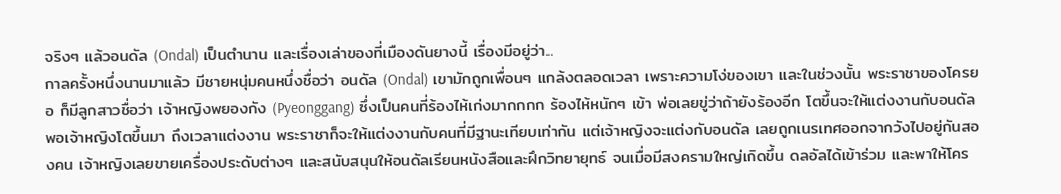จริงๆ แล้วอนดัล (Ondal) เป็นตำนาน และเรื่องเล่าของที่เมืองดันยางนี้ เรื่องมีอยู่ว่า...
กาลครั้งหนึ่งนานมาแล้ว มีชายหนุ่มคนหนึ่งชื่อว่า อนดัล (Ondal) เขามักถูกเพื่อนๆ แกล้งตลอดเวลา เพราะความโง่ของเขา และในช่วงนั้น พระราชาของโครยอ ก็มีลูกสาวชื่อว่า เจ้าหญิงพยองกัง (Pyeonggang) ซึ่งเป็นคนที่ร้องไห้เก่งมากกกก ร้องไห้หนักๆ เข้า พ่อเลยขู่ว่าถ้ายังร้องอีก โตขึ้นจะให้แต่งงานกับอนดัล พอเจ้าหญิงโตขึ้นมา ถึงเวลาแต่งงาน พระราชาก็จะให้แต่งงานกับคนที่มีฐานะเทียบเท่ากัน แต่เจ้าหญิงจะแต่งกับอนดัล เลยถูกเนรเทศออกจากวังไปอยู่กันสองคน เจ้าหญิงเลยขายเครื่องประดับต่างๆ และสนับสนุนให้อนดัลเรียนหนังสือและฝึกวิทยายุทธ์ จนเมื่อมีสงครามใหญ่เกิดขึ้น ดลอัลได้เข้าร่วม และพาให้โคร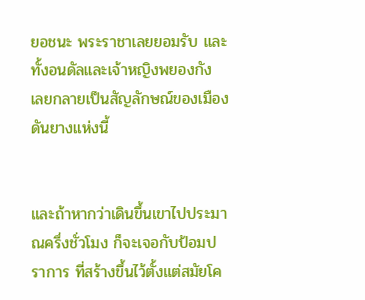ยอชนะ พระราชาเลยยอมรับ และทั้งอนดัลและเจ้าหญิงพยองกัง เลยกลายเป็นสัญลักษณ์ของเมืองดันยางแห่งนี้


และถ้าหากว่าเดินขึ้นเขาไปประมาณครึ่งชั่วโมง ก็จะเจอกับป้อมปราการ ที่สร้างขึ้นไว้ตั้งแต่สมัยโค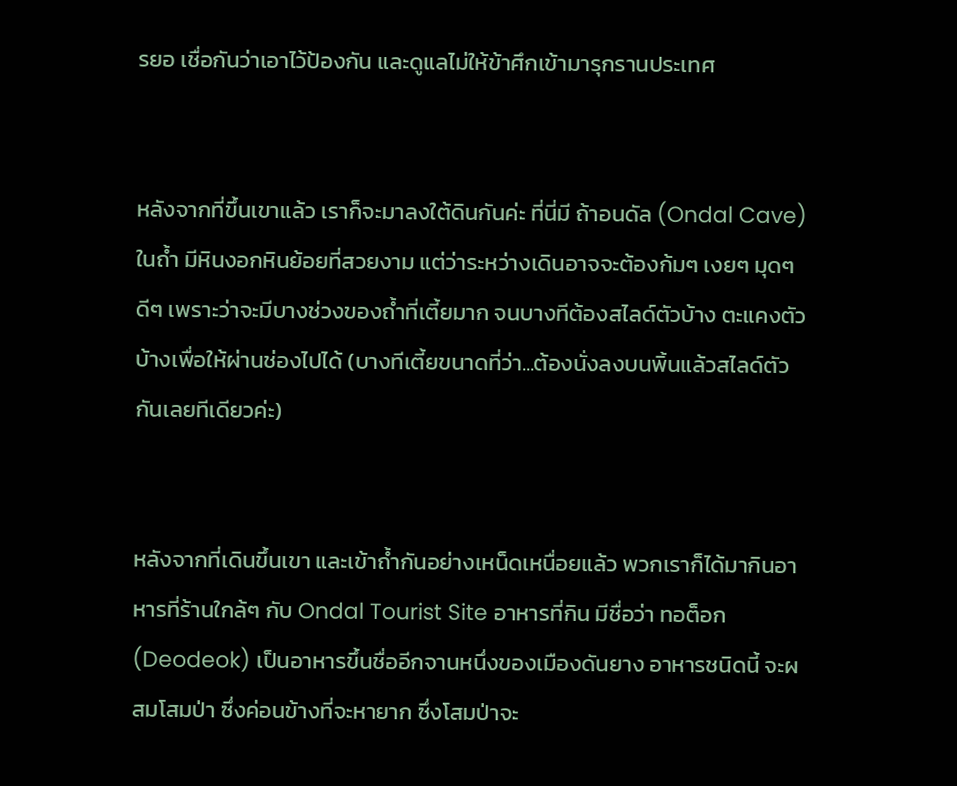รยอ เชื่อกันว่าเอาไว้ป้องกัน และดูแลไม่ให้ข้าศึกเข้ามารุกรานประเทศ


หลังจากที่ขึ้นเขาแล้ว เราก็จะมาลงใต้ดินกันค่ะ ที่นี่มี ถ้าอนดัล (Ondal Cave) ในถ้ำ มีหินงอกหินย้อยที่สวยงาม แต่ว่าระหว่างเดินอาจจะต้องก้มๆ เงยๆ มุดๆ ดีๆ เพราะว่าจะมีบางช่วงของถ้ำที่เตี้ยมาก จนบางทีต้องสไลด์ตัวบ้าง ตะแคงตัวบ้างเพื่อให้ผ่านช่องไปได้ (บางทีเตี้ยขนาดที่ว่า...ต้องนั่งลงบนพิ้นแล้วสไลด์ตัวกันเลยทีเดียวค่ะ)


หลังจากที่เดินขึ้นเขา และเข้าถ้ำกันอย่างเหน็ดเหนื่อยแล้ว พวกเราก็ได้มากินอาหารที่ร้านใกล้ๆ กับ Ondal Tourist Site อาหารที่กิน มีชื่อว่า ทอต็อก (Deodeok) เป็นอาหารขึ้นชื่ออีกจานหนึ่งของเมืองดันยาง อาหารชนิดนี้ จะผสมโสมป่า ซึ่งค่อนข้างที่จะหายาก ซึ่งโสมป่าจะ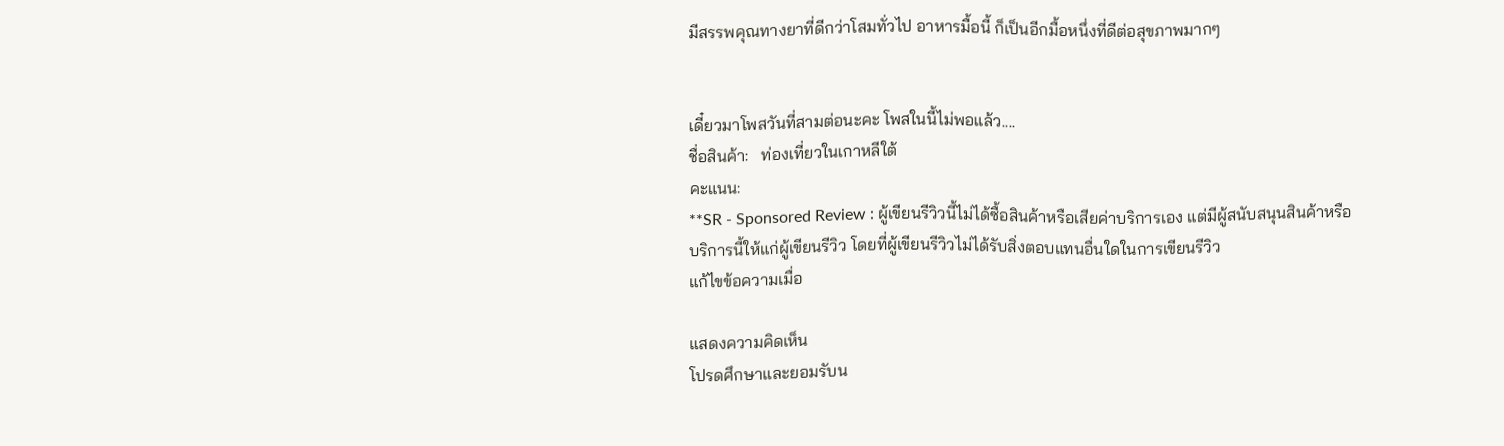มีสรรพคุณทางยาที่ดีกว่าโสมทั่วไป อาหารมื้อนี้ ก็เป็นอีกมื้อหนึ่งที่ดีต่อสุขภาพมากๆ


เดี๋ยวมาโพสวันที่สามต่อนะคะ โพสในนี้ไม่พอแล้ว....
ชื่อสินค้า:   ท่องเที่ยวในเกาหลีใต้
คะแนน:
**SR - Sponsored Review : ผู้เขียนรีวิวนี้ไม่ได้ซื้อสินค้าหรือเสียค่าบริการเอง แต่มีผู้สนับสนุนสินค้าหรือบริการนี้ให้แก่ผู้เขียนรีวิว โดยที่ผู้เขียนรีวิวไม่ได้รับสิ่งตอบแทนอื่นใดในการเขียนรีวิว
แก้ไขข้อความเมื่อ

แสดงความคิดเห็น
โปรดศึกษาและยอมรับน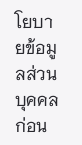โยบายข้อมูลส่วนบุคคลก่อน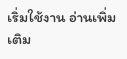เริ่มใช้งาน อ่านเพิ่มเติม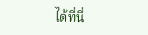ได้ที่นี่